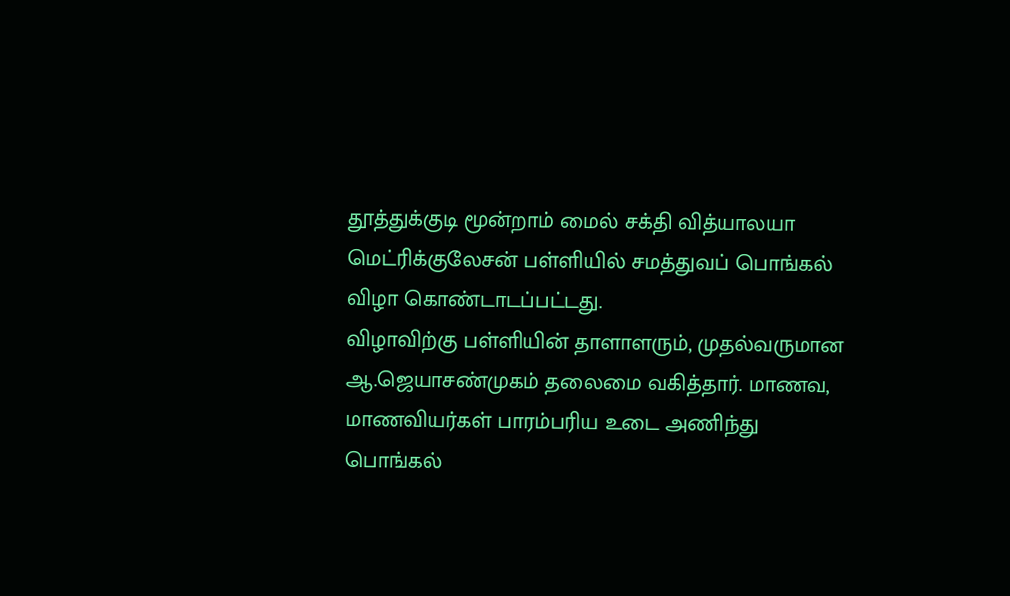தூத்துக்குடி மூன்றாம் மைல் சக்தி வித்யாலயா மெட்ரிக்குலேசன் பள்ளியில் சமத்துவப் பொங்கல் விழா கொண்டாடப்பட்டது.
விழாவிற்கு பள்ளியின் தாளாளரும், முதல்வருமான ஆ.ஜெயாசண்முகம் தலைமை வகித்தார். மாணவ, மாணவியர்கள் பாரம்பரிய உடை அணிந்து பொங்கல்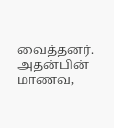வைத்தனர். அதன்பின் மாணவ,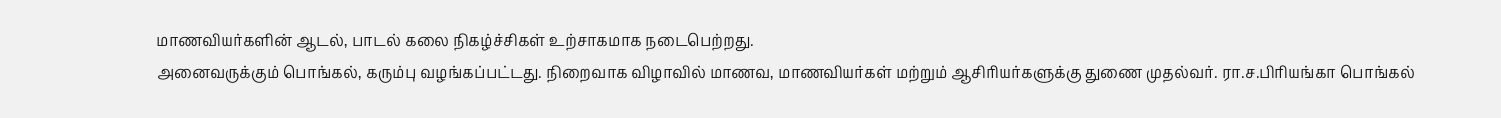மாணவியர்களின் ஆடல், பாடல் கலை நிகழ்ச்சிகள் உற்சாகமாக நடைபெற்றது.
அனைவருக்கும் பொங்கல், கரும்பு வழங்கப்பட்டது. நிறைவாக விழாவில் மாணவ, மாணவியர்கள் மற்றும் ஆசிரியர்களுக்கு துணை முதல்வர். ரா.ச.பிரியங்கா பொங்கல்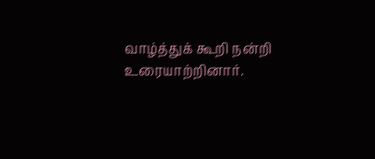வாழ்த்துக் கூறி நன்றி உரையாற்றினார்.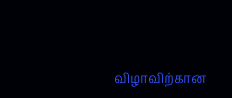விழாவிற்கான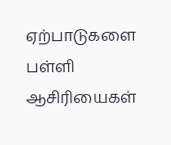ஏற்பாடுகளை பள்ளி ஆசிரியைகள்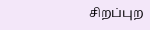சிறப்புற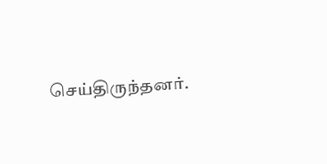செய்திருந்தனர்.